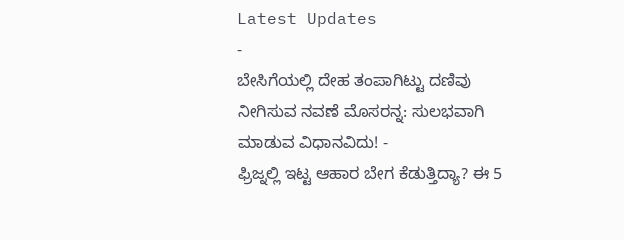Latest Updates
-
ಬೇಸಿಗೆಯಲ್ಲಿ ದೇಹ ತಂಪಾಗಿಟ್ಟು ದಣಿವು ನೀಗಿಸುವ ನವಣೆ ಮೊಸರನ್ನ: ಸುಲಭವಾಗಿ ಮಾಡುವ ವಿಧಾನವಿದು! -
ಫ್ರಿಜ್ನಲ್ಲಿ ಇಟ್ಟ ಆಹಾರ ಬೇಗ ಕೆಡುತ್ತಿದ್ಯಾ? ಈ 5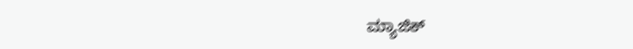ಮ್ಯಾಜಿಕ್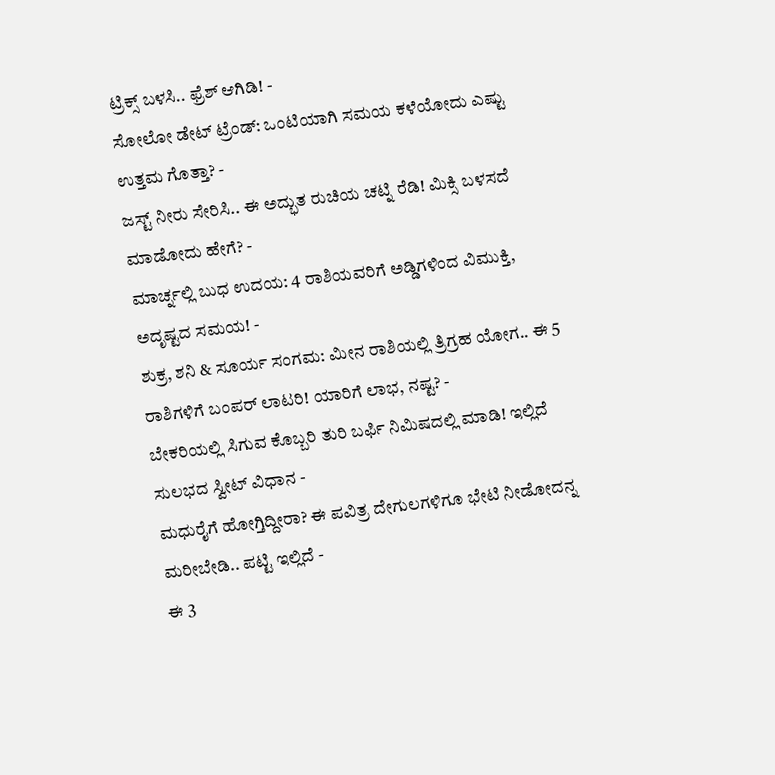ಟ್ರಿಕ್ಸ್ ಬಳಸಿ.. ಫ್ರೆಶ್ ಆಗಿಡಿ! -
ಸೋಲೋ ಡೇಟ್ ಟ್ರೆಂಡ್: ಒಂಟಿಯಾಗಿ ಸಮಯ ಕಳೆಯೋದು ಎಷ್ಟು ಉತ್ತಮ ಗೊತ್ತಾ? -
ಜಸ್ಟ್ ನೀರು ಸೇರಿಸಿ.. ಈ ಅದ್ಭುತ ರುಚಿಯ ಚಟ್ನಿ ರೆಡಿ! ಮಿಕ್ಸಿ ಬಳಸದೆ ಮಾಡೋದು ಹೇಗೆ? -
ಮಾರ್ಚ್ನಲ್ಲಿ ಬುಧ ಉದಯ: 4 ರಾಶಿಯವರಿಗೆ ಅಡ್ಡಿಗಳಿಂದ ವಿಮುಕ್ತಿ, ಅದೃಷ್ಟದ ಸಮಯ! -
ಶುಕ್ರ, ಶನಿ & ಸೂರ್ಯ ಸಂಗಮ: ಮೀನ ರಾಶಿಯಲ್ಲಿ ತ್ರಿಗ್ರಹ ಯೋಗ.. ಈ 5 ರಾಶಿಗಳಿಗೆ ಬಂಪರ್ ಲಾಟರಿ! ಯಾರಿಗೆ ಲಾಭ, ನಷ್ಟ? -
ಬೇಕರಿಯಲ್ಲಿ ಸಿಗುವ ಕೊಬ್ಬರಿ ತುರಿ ಬರ್ಫಿ ನಿಮಿಷದಲ್ಲಿ ಮಾಡಿ! ಇಲ್ಲಿದೆ ಸುಲಭದ ಸ್ವೀಟ್ ವಿಧಾನ -
ಮಧುರೈಗೆ ಹೋಗ್ತಿದ್ದೀರಾ? ಈ ಪವಿತ್ರ ದೇಗುಲಗಳಿಗೂ ಭೇಟಿ ನೀಡೋದನ್ನ ಮರೀಬೇಡಿ.. ಪಟ್ಟಿ ಇಲ್ಲಿದೆ -
ಈ 3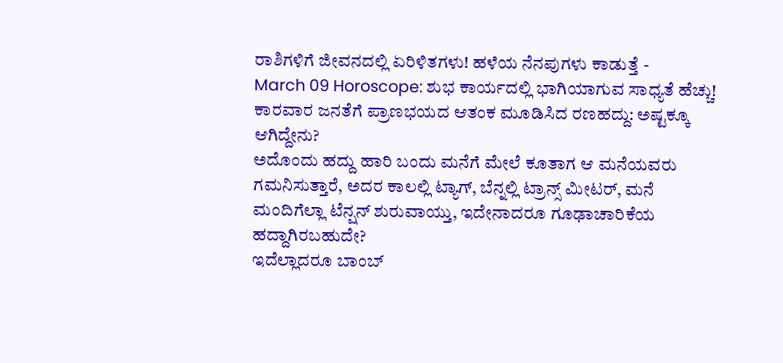ರಾಶಿಗಳಿಗೆ ಜೀವನದಲ್ಲಿ ಏರಿಳಿತಗಳು! ಹಳೆಯ ನೆನಪುಗಳು ಕಾಡುತ್ತೆ -
March 09 Horoscope: ಶುಭ ಕಾರ್ಯದಲ್ಲಿ ಭಾಗಿಯಾಗುವ ಸಾಧ್ಯತೆ ಹೆಚ್ಚು!
ಕಾರವಾರ ಜನತೆಗೆ ಪ್ರಾಣಭಯದ ಆತಂಕ ಮೂಡಿಸಿದ ರಣಹದ್ದು: ಅಷ್ಟಕ್ಕೂ ಆಗಿದ್ದೇನು?
ಅದೊಂದು ಹದ್ದು ಹಾರಿ ಬಂದು ಮನೆಗೆ ಮೇಲೆ ಕೂತಾಗ ಆ ಮನೆಯವರು ಗಮನಿಸುತ್ತಾರೆ, ಅದರ ಕಾಲಲ್ಲಿ ಟ್ಯಾಗ್, ಬೆನ್ನಲ್ಲಿ ಟ್ರಾನ್ಸ್ ಮೀಟರ್, ಮನೆ ಮಂದಿಗೆಲ್ಲಾ ಟೆನ್ಷನ್ ಶುರುವಾಯ್ತು, ಇದೇನಾದರೂ ಗೂಢಾಚಾರಿಕೆಯ ಹದ್ದಾಗಿರಬಹುದೇ?
ಇದೆಲ್ಲಾದರೂ ಬಾಂಬ್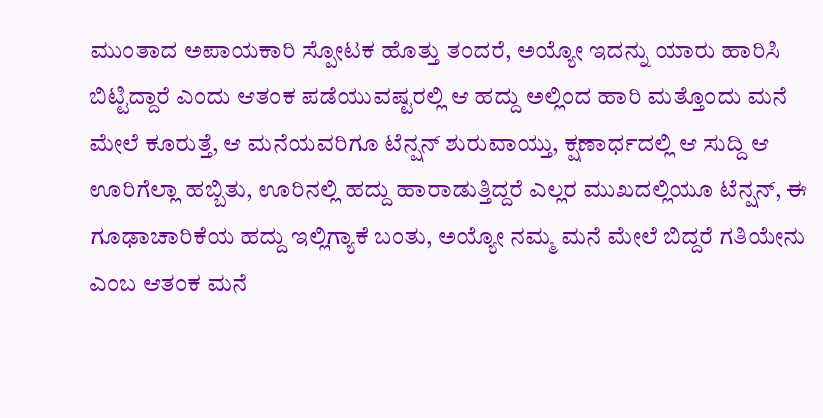ಮುಂತಾದ ಅಪಾಯಕಾರಿ ಸ್ಪೋಟಕ ಹೊತ್ತು ತಂದರೆ, ಅಯ್ಯೋ ಇದನ್ನು ಯಾರು ಹಾರಿಸಿ ಬಿಟ್ಟಿದ್ದಾರೆ ಎಂದು ಆತಂಕ ಪಡೆಯುವಷ್ಟರಲ್ಲಿ ಆ ಹದ್ದು ಅಲ್ಲಿಂದ ಹಾರಿ ಮತ್ತೊಂದು ಮನೆ ಮೇಲೆ ಕೂರುತ್ತೆ, ಆ ಮನೆಯವರಿಗೂ ಟೆನ್ಷನ್ ಶುರುವಾಯ್ತು, ಕ್ಷಣಾರ್ಧದಲ್ಲಿ ಆ ಸುದ್ದಿ ಆ ಊರಿಗೆಲ್ಲಾ ಹಬ್ಬಿತು, ಊರಿನಲ್ಲಿ ಹದ್ದು ಹಾರಾಡುತ್ತಿದ್ದರೆ ಎಲ್ಲರ ಮುಖದಲ್ಲಿಯೂ ಟೆನ್ಷನ್, ಈ ಗೂಢಾಚಾರಿಕೆಯ ಹದ್ದು ಇಲ್ಲಿಗ್ಯಾಕೆ ಬಂತು, ಅಯ್ಯೋ ನಮ್ಮ ಮನೆ ಮೇಲೆ ಬಿದ್ದರೆ ಗತಿಯೇನು ಎಂಬ ಆತಂಕ ಮನೆ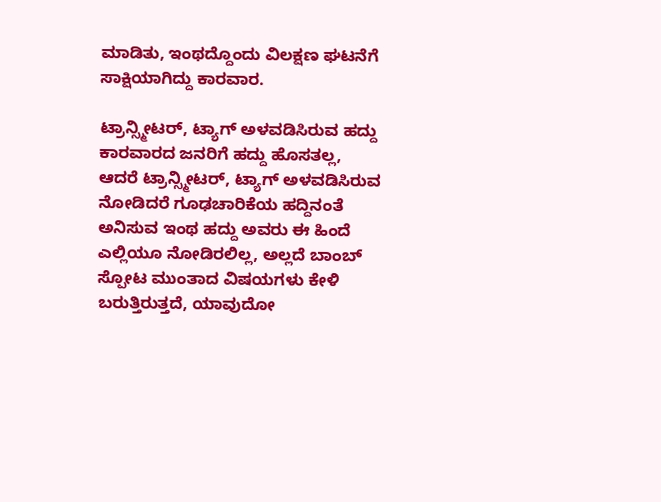ಮಾಡಿತು, ಇಂಥದ್ದೊಂದು ವಿಲಕ್ಷಣ ಘಟನೆಗೆ ಸಾಕ್ಷಿಯಾಗಿದ್ದು ಕಾರವಾರ.

ಟ್ರಾನ್ಸ್ಮೀಟರ್, ಟ್ಯಾಗ್ ಅಳವಡಿಸಿರುವ ಹದ್ದು
ಕಾರವಾರದ ಜನರಿಗೆ ಹದ್ದು ಹೊಸತಲ್ಲ, ಆದರೆ ಟ್ರಾನ್ಸ್ಮೀಟರ್, ಟ್ಯಾಗ್ ಅಳವಡಿಸಿರುವ ನೋಡಿದರೆ ಗೂಢಚಾರಿಕೆಯ ಹದ್ದಿನಂತೆ ಅನಿಸುವ ಇಂಥ ಹದ್ದು ಅವರು ಈ ಹಿಂದೆ ಎಲ್ಲಿಯೂ ನೋಡಿರಲಿಲ್ಲ, ಅಲ್ಲದೆ ಬಾಂಬ್ ಸ್ಪೋಟ ಮುಂತಾದ ವಿಷಯಗಳು ಕೇಳಿ ಬರುತ್ತಿರುತ್ತದೆ, ಯಾವುದೋ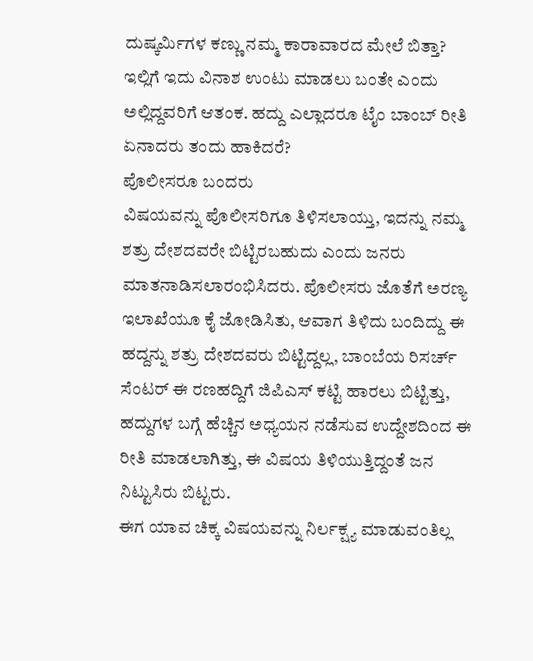ದುಷ್ಕರ್ಮಿಗಳ ಕಣ್ಣು ನಮ್ಮ ಕಾರಾವಾರದ ಮೇಲೆ ಬಿತ್ತಾ? ಇಲ್ಲಿಗೆ ಇದು ವಿನಾಶ ಉಂಟು ಮಾಡಲು ಬಂತೇ ಎಂದು ಅಲ್ಲಿದ್ದವರಿಗೆ ಆತಂಕ. ಹದ್ದು ಎಲ್ಲಾದರೂ ಟೈಂ ಬಾಂಬ್ ರೀತಿ ಏನಾದರು ತಂದು ಹಾಕಿದರೆ?
ಪೊಲೀಸರೂ ಬಂದರು
ವಿಷಯವನ್ನು ಪೊಲೀಸರಿಗೂ ತಿಳಿಸಲಾಯ್ತು, ಇದನ್ನು ನಮ್ಮ ಶತ್ರು ದೇಶದವರೇ ಬಿಟ್ಟಿರಬಹುದು ಎಂದು ಜನರು ಮಾತನಾಡಿಸಲಾರಂಭಿಸಿದರು. ಪೊಲೀಸರು ಜೊತೆಗೆ ಅರಣ್ಯ ಇಲಾಖೆಯೂ ಕೈ ಜೋಡಿಸಿತು, ಆವಾಗ ತಿಳಿದು ಬಂದಿದ್ದು ಈ ಹದ್ದನ್ನು ಶತ್ರು ದೇಶದವರು ಬಿಟ್ಟಿದ್ದಲ್ಲ, ಬಾಂಬೆಯ ರಿಸರ್ಚ್ ಸೆಂಟರ್ ಈ ರಣಹದ್ದಿಗೆ ಜಿಪಿಎಸ್ ಕಟ್ಟಿ ಹಾರಲು ಬಿಟ್ಟಿತ್ತು, ಹದ್ದುಗಳ ಬಗ್ಗೆ ಹೆಚ್ಚಿನ ಅಧ್ಯಯನ ನಡೆಸುವ ಉದ್ದೇಶದಿಂದ ಈ ರೀತಿ ಮಾಡಲಾಗಿತ್ತು, ಈ ವಿಷಯ ತಿಳಿಯುತ್ತಿದ್ದಂತೆ ಜನ ನಿಟ್ಟುಸಿರು ಬಿಟ್ಟರು.
ಈಗ ಯಾವ ಚಿಕ್ಕ ವಿಷಯವನ್ನು ನಿರ್ಲಕ್ಷ್ಯ ಮಾಡುವಂತಿಲ್ಲ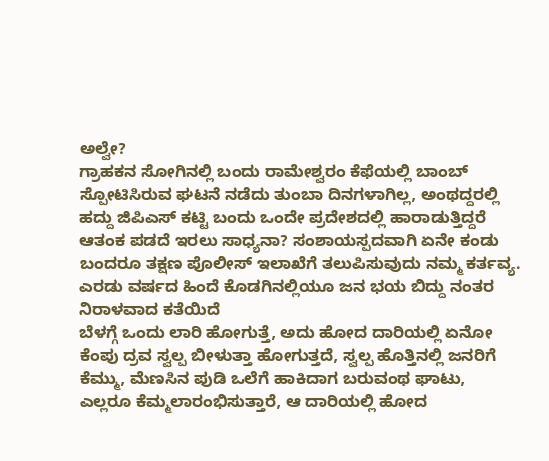ಅಲ್ವೇ?
ಗ್ರಾಹಕನ ಸೋಗಿನಲ್ಲಿ ಬಂದು ರಾಮೇಶ್ವರಂ ಕೆಫೆಯಲ್ಲಿ ಬಾಂಬ್ ಸ್ಪೋಟಿಸಿರುವ ಘಟನೆ ನಡೆದು ತುಂಬಾ ದಿನಗಳಾಗಿಲ್ಲ, ಅಂಥದ್ದರಲ್ಲಿ ಹದ್ದು ಜಿಪಿಎಸ್ ಕಟ್ಟಿ ಬಂದು ಒಂದೇ ಪ್ರದೇಶದಲ್ಲಿ ಹಾರಾಡುತ್ತಿದ್ದರೆ ಆತಂಕ ಪಡದೆ ಇರಲು ಸಾಧ್ಯನಾ? ಸಂಶಾಯಸ್ಪದವಾಗಿ ಏನೇ ಕಂಡು ಬಂದರೂ ತಕ್ಷಣ ಪೊಲೀಸ್ ಇಲಾಖೆಗೆ ತಲುಪಿಸುವುದು ನಮ್ಮ ಕರ್ತವ್ಯ.
ಎರಡು ವರ್ಷದ ಹಿಂದೆ ಕೊಡಗಿನಲ್ಲಿಯೂ ಜನ ಭಯ ಬಿದ್ದು ನಂತರ ನಿರಾಳವಾದ ಕತೆಯಿದೆ
ಬೆಳಗ್ಗೆ ಒಂದು ಲಾರಿ ಹೋಗುತ್ತೆ, ಅದು ಹೋದ ದಾರಿಯಲ್ಲಿ ಏನೋ ಕೆಂಪು ದ್ರವ ಸ್ವಲ್ಪ ಬೀಳುತ್ತಾ ಹೋಗುತ್ತದೆ, ಸ್ವಲ್ಪ ಹೊತ್ತಿನಲ್ಲಿ ಜನರಿಗೆ ಕೆಮ್ಮು, ಮೆಣಸಿನ ಪುಡಿ ಒಲೆಗೆ ಹಾಕಿದಾಗ ಬರುವಂಥ ಘಾಟು, ಎಲ್ಲರೂ ಕೆಮ್ಮಲಾರಂಭಿಸುತ್ತಾರೆ, ಆ ದಾರಿಯಲ್ಲಿ ಹೋದ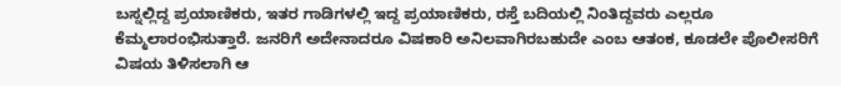ಬಸ್ನಲ್ಲಿದ್ದ ಪ್ರಯಾಣಿಕರು, ಇತರ ಗಾಡಿಗಳಲ್ಲಿ ಇದ್ದ ಪ್ರಯಾಣಿಕರು, ರಸ್ತೆ ಬದಿಯಲ್ಲಿ ನಿಂತಿದ್ದವರು ಎಲ್ಲರೂ ಕೆಮ್ಮಲಾರಂಭಿಸುತ್ತಾರೆ. ಜನರಿಗೆ ಅದೇನಾದರೂ ವಿಷಕಾರಿ ಅನಿಲವಾಗಿರಬಹುದೇ ಎಂಬ ಆತಂಕ, ಕೂಡಲೇ ಪೊಲೀಸರಿಗೆ ವಿಷಯ ತಿಳಿಸಲಾಗಿ ಆ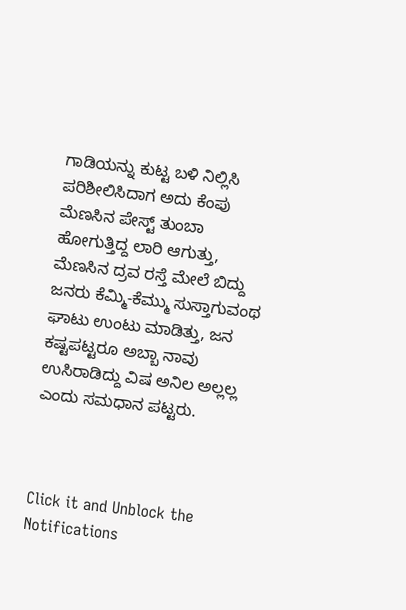ಗಾಡಿಯನ್ನು ಕುಟ್ಟ ಬಳಿ ನಿಲ್ಲಿಸಿ ಪರಿಶೀಲಿಸಿದಾಗ ಅದು ಕೆಂಪು ಮೆಣಸಿನ ಪೇಸ್ಟ್ ತುಂಬಾ ಹೋಗುತ್ತಿದ್ದ ಲಾರಿ ಆಗುತ್ತು, ಮೆಣಸಿನ ದ್ರವ ರಸ್ತೆ ಮೇಲೆ ಬಿದ್ದು ಜನರು ಕೆಮ್ಮಿ-ಕೆಮ್ಮು ಸುಸ್ತಾಗುವಂಥ ಘಾಟು ಉಂಟು ಮಾಡಿತ್ತು, ಜನ ಕಷ್ಟಪಟ್ಟರೂ ಅಬ್ಬಾ ನಾವು ಉಸಿರಾಡಿದ್ದು ವಿಷ ಅನಿಲ ಅಲ್ಲಲ್ಲ ಎಂದು ಸಮಧಾನ ಪಟ್ಟರು.



Click it and Unblock the Notifications